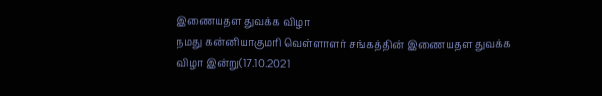இணையதள துவக்க விழா
நமது கன்னியாகுமரி வெள்ளாளர் சங்கத்தின் இணையதள துவக்க விழா இன்று(17.10.2021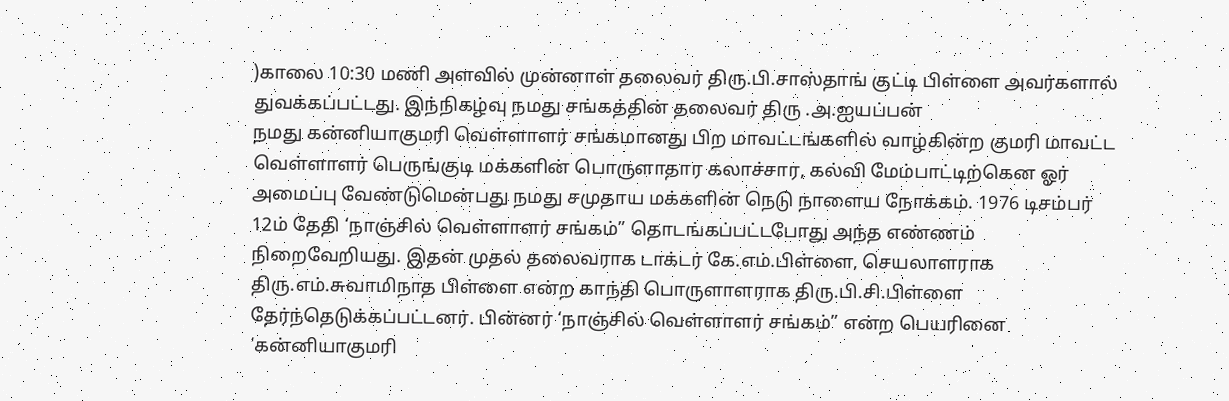)காலை 10:30 மணி அளவில் முன்னாள் தலைவர் திரு.பி.சாஸ்தாங் குட்டி பிள்ளை அவர்களால் துவக்கப்பட்டது. இந்நிகழ்வு நமது சங்கத்தின் தலைவர் திரு .அ.ஐயப்பன்
நமது கன்னியாகுமரி வெள்ளாளர் சங்கமானது பிற மாவட்டங்களில் வாழ்கின்ற குமரி மாவட்ட வெள்ளாளர் பெருங்குடி மக்களின் பொருளாதார கலாச்சார, கல்வி மேம்பாட்டிற்கென ஓர் அமைப்பு வேண்டுமென்பது நமது சமுதாய மக்களின் நெடு நாளைய நோக்கம். 1976 டிசம்பர் 12ம் தேதி ‘நாஞ்சில் வெள்ளாளர் சங்கம்” தொடங்கப்பட்டபோது அந்த எண்ணம் நிறைவேறியது. இதன் முதல் தலைவராக டாக்டர் கே.எம்.பிள்ளை, செயலாளராக திரு.எம்.சுவாமிநாத பிள்ளை என்ற காந்தி பொருளாளராக திரு.பி.சி.பிள்ளை தேர்ந்தெடுக்கப்பட்டனர். பின்னர் ‘நாஞ்சில் வெள்ளாளர் சங்கம்” என்ற பெயரினை ‘கன்னியாகுமரி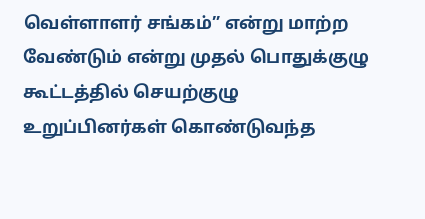வெள்ளாளர் சங்கம்” என்று மாற்ற வேண்டும் என்று முதல் பொதுக்குழு கூட்டத்தில் செயற்குழு உறுப்பினர்கள் கொண்டுவந்த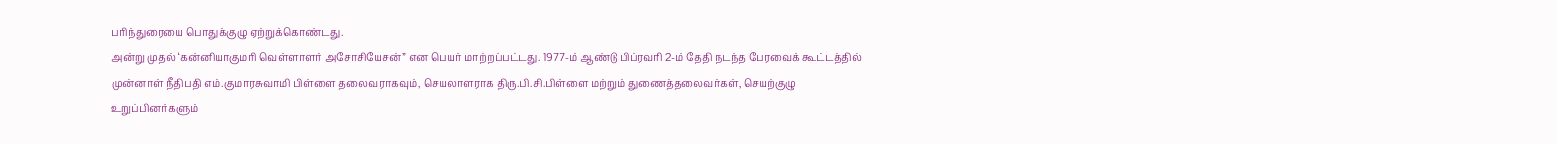பரிந்துரையை பொதுக்குழு ஏற்றுக்கொண்டது.
அன்று முதல் ‘கன்னியாகுமரி வெள்ளாளர் அசோசியேசன்” என பெயர் மாற்றப்பட்டது. 1977-ம் ஆண்டு பிப்ரவரி 2-ம் தேதி நடந்த பேரவைக் கூட்டத்தில் முன்னாள் நீதிபதி எம்.குமாரசுவாமி பிள்ளை தலைவராகவும், செயலாளராக திரு.பி.சி.பிள்ளை மற்றும் துணைத்தலைவர்கள், செயற்குழு உறுப்பினர்களும்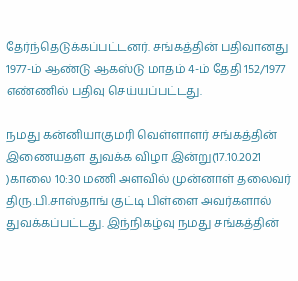தேர்ந்தெடுக்கப்பட்டனர். சங்கத்தின் பதிவானது 1977-ம் ஆண்டு ஆகஸ்டு மாதம் 4-ம் தேதி 152/1977 எண்ணில் பதிவு செய்யப்பட்டது.

நமது கன்னியாகுமரி வெள்ளாளர் சங்கத்தின் இணையதள துவக்க விழா இன்று(17.10.2021 )காலை 10:30 மணி அளவில் முன்னாள் தலைவர் திரு.பி.சாஸ்தாங் குட்டி பிள்ளை அவர்களால் துவக்கப்பட்டது. இந்நிகழ்வு நமது சங்கத்தின்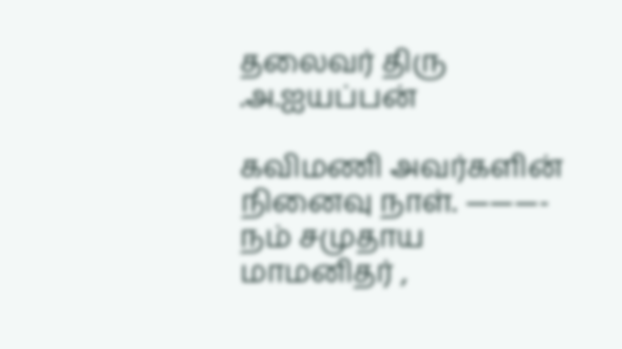தலைவர் திரு .அ.ஐயப்பன்

கவிமணி அவர்களின் நினைவு நாள். ———- நம் சமுதாய மாமனிதர் ,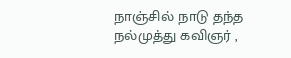நாஞ்சில் நாடு தந்த நல்முத்து கவிஞர் ,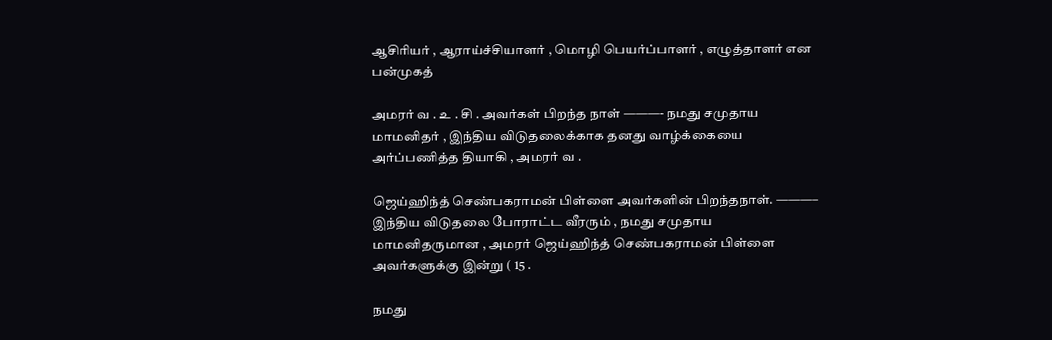ஆசிரியர் , ஆராய்ச்சியாளர் , மொழி பெயர்ப்பாளர் , எழுத்தாளர் என பன்முகத்

அமரர் வ . உ . சி . அவர்கள் பிறந்த நாள் ———- நமது சமுதாய மாமனிதர் , இந்திய விடுதலைக்காக தனது வாழ்க்கையை அர்ப்பணித்த தியாகி , அமரர் வ .

ஜெய்ஹிந்த் செண்பகராமன் பிள்ளை அவர்களின் பிறந்தநாள். ———– இந்திய விடுதலை போராட்ட வீரரும் , நமது சமுதாய மாமனிதருமான , அமரர் ஜெய்ஹிந்த் செண்பகராமன் பிள்ளை அவர்களுக்கு இன்று ( 15 .

நமது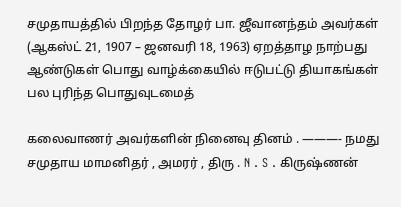சமுதாயத்தில் பிறந்த தோழர் பா. ஜீவானந்தம் அவர்கள் (ஆகஸ்ட் 21, 1907 – ஜனவரி 18, 1963) ஏறத்தாழ நாற்பது ஆண்டுகள் பொது வாழ்க்கையில் ஈடுபட்டு தியாகங்கள் பல புரிந்த பொதுவுடமைத்

கலைவாணர் அவர்களின் நினைவு தினம் . ———- நமது சமுதாய மாமனிதர் , அமரர் , திரு . N . S . கிருஷ்ணன்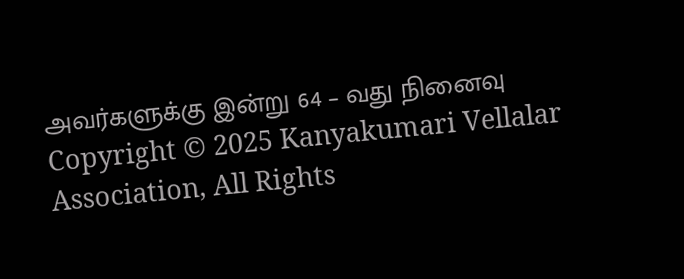அவர்களுக்கு இன்று 64 – வது நினைவு
Copyright © 2025 Kanyakumari Vellalar Association, All Rights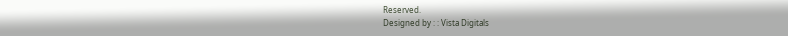Reserved.
Designed by : : Vista Digitals